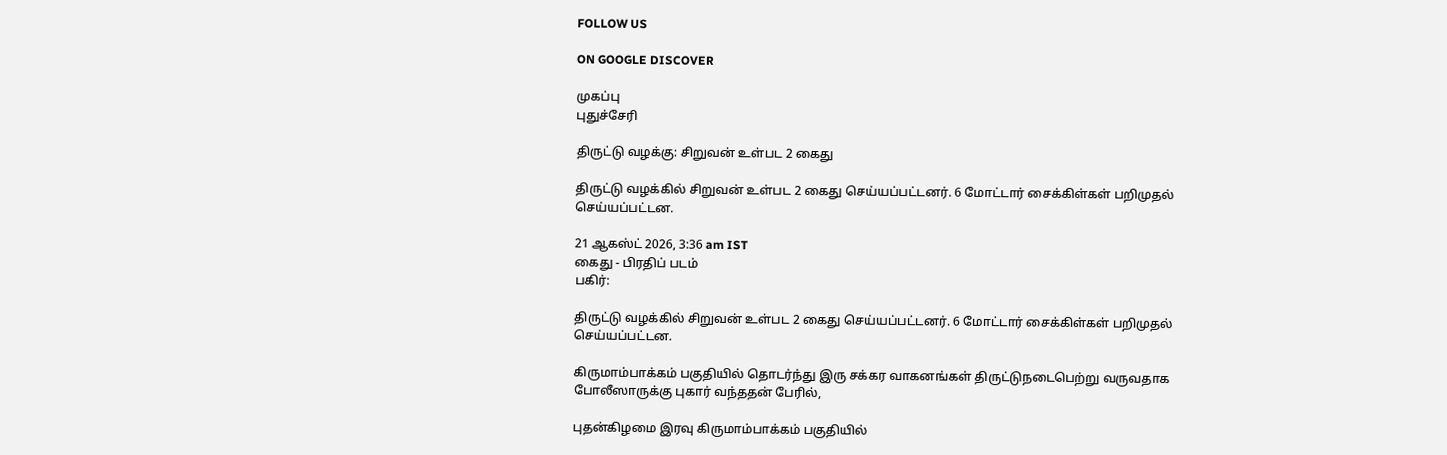FOLLOW US

ON GOOGLE DISCOVER

முகப்பு
புதுச்சேரி

திருட்டு வழக்கு: சிறுவன் உள்பட 2 கைது

திருட்டு வழக்கில் சிறுவன் உள்பட 2 கைது செய்யப்பட்டனர். 6 மோட்டார் சைக்கிள்கள் பறிமுதல் செய்யப்பட்டன.

21 ஆகஸ்ட் 2026, 3:36 am IST
கைது - பிரதிப் படம்
பகிர்:

திருட்டு வழக்கில் சிறுவன் உள்பட 2 கைது செய்யப்பட்டனர். 6 மோட்டார் சைக்கிள்கள் பறிமுதல் செய்யப்பட்டன.

கிருமாம்பாக்கம் பகுதியில் தொடர்ந்து இரு சக்கர வாகனங்கள் திருட்டுநடைபெற்று வருவதாக போலீஸாருக்கு புகார் வந்ததன் பேரில்,

புதன்கிழமை இரவு கிருமாம்பாக்கம் பகுதியில்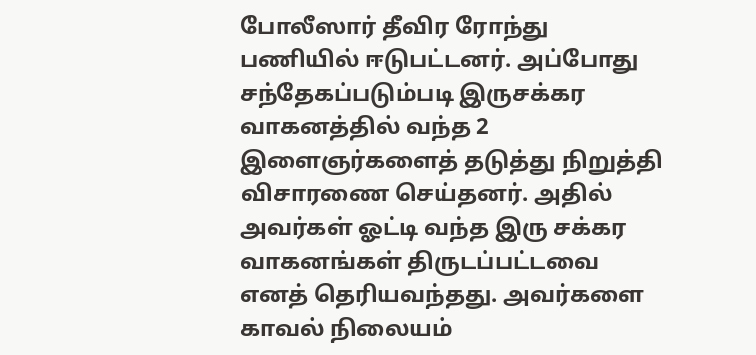போலீஸார் தீவிர ரோந்து பணியில் ஈடுபட்டனர். அப்போது சந்தேகப்படும்படி இருசக்கர வாகனத்தில் வந்த 2 இளைஞர்களைத் தடுத்து நிறுத்தி விசாரணை செய்தனர். அதில் அவர்கள் ஓட்டி வந்த இரு சக்கர வாகனங்கள் திருடப்பட்டவை எனத் தெரியவந்தது. அவர்களை காவல் நிலையம்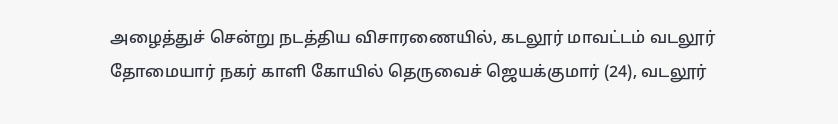அழைத்துச் சென்று நடத்திய விசாரணையில், கடலூர் மாவட்டம் வடலூர் தோமையார் நகர் காளி கோயில் தெருவைச் ஜெயக்குமார் (24), வடலூர்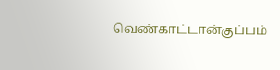வெண்காட்டான்குப்பம்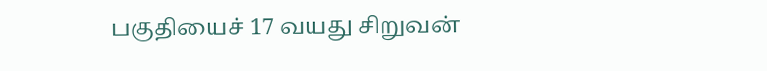பகுதியைச் 17 வயது சிறுவன்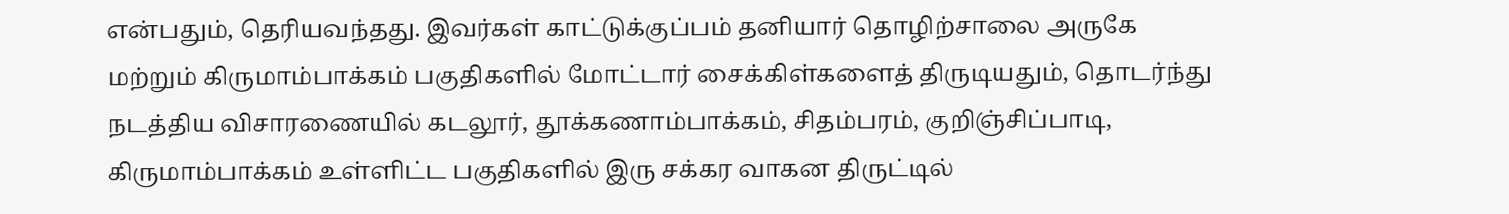என்பதும், தெரியவந்தது. இவர்கள் காட்டுக்குப்பம் தனியார் தொழிற்சாலை அருகே மற்றும் கிருமாம்பாக்கம் பகுதிகளில் மோட்டார் சைக்கிள்களைத் திருடியதும், தொடர்ந்து நடத்திய விசாரணையில் கடலூர், தூக்கணாம்பாக்கம், சிதம்பரம், குறிஞ்சிப்பாடி, கிருமாம்பாக்கம் உள்ளிட்ட பகுதிகளில் இரு சக்கர வாகன திருட்டில்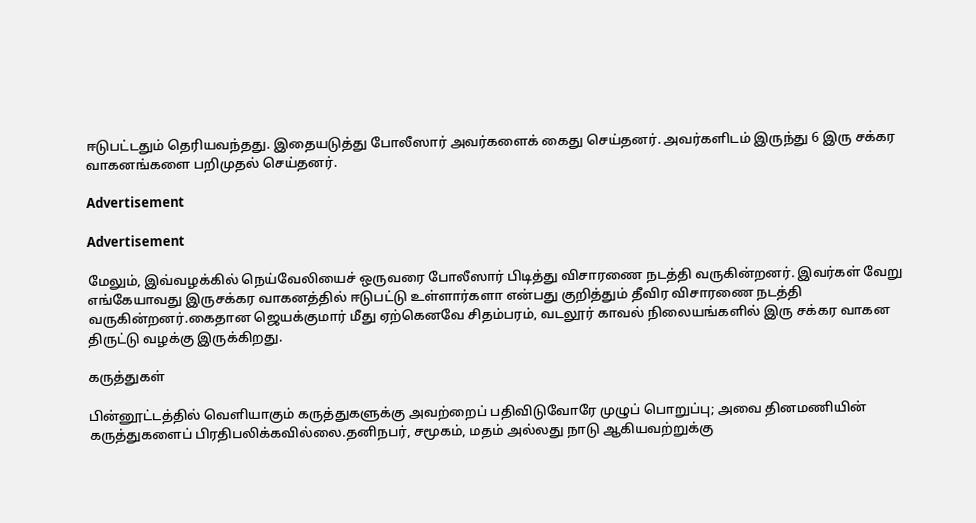ஈடுபட்டதும் தெரியவந்தது. இதையடுத்து போலீஸார் அவர்களைக் கைது செய்தனர். அவர்களிடம் இருந்து 6 இரு சக்கர வாகனங்களை பறிமுதல் செய்தனர்.

Advertisement

Advertisement

மேலும், இவ்வழக்கில் நெய்வேலியைச் ஒருவரை போலீஸார் பிடித்து விசாரணை நடத்தி வருகின்றனர். இவர்கள் வேறு எங்கேயாவது இருசக்கர வாகனத்தில் ஈடுபட்டு உள்ளார்களா என்பது குறித்தும் தீவிர விசாரணை நடத்தி வருகின்றனர்.கைதான ஜெயக்குமார் மீது ஏற்கெனவே சிதம்பரம், வடலூர் காவல் நிலையங்களில் இரு சக்கர வாகன திருட்டு வழக்கு இருக்கிறது.

கருத்துகள்

பின்னூட்டத்தில் வெளியாகும் கருத்துகளுக்கு அவற்றைப் பதிவிடுவோரே முழுப் பொறுப்பு; அவை தினமணியின் கருத்துகளைப் பிரதிபலிக்கவில்லை.தனிநபர், சமூகம், மதம் அல்லது நாடு ஆகியவற்றுக்கு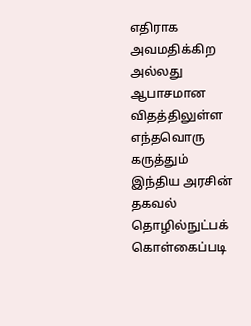எதிராக அவமதிக்கிற அல்லது ஆபாசமான விதத்திலுள்ள எந்தவொரு கருத்தும் இந்திய அரசின் தகவல் தொழில்நுட்பக் கொள்கைப்படி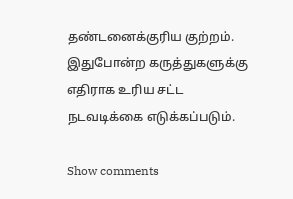தண்டனைக்குரிய குற்றம். இதுபோன்ற கருத்துகளுக்கு எதிராக உரிய சட்ட நடவடிக்கை எடுக்கப்படும்.

Show comments